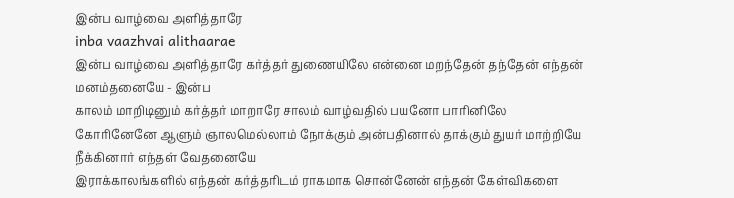இன்ப வாழ்வை அளித்தாரே
inba vaazhvai alithaarae
இன்ப வாழ்வை அளித்தாரே கர்த்தர் துணையிலே என்னை மறந்தேன் தந்தேன் எந்தன் மனம்தனையே - இன்ப
காலம் மாறிடினும் கர்த்தர் மாறாரே சாலம் வாழ்வதில் பயனோ பாரினிலே கோரினேனே ஆளும் ஞாலமெல்லாம் நோக்கும் அன்பதினால் தாக்கும் துயர் மாற்றியே நீக்கினார் எந்தள் வேதனையே
இராக்காலங்களில் எந்தன் கர்த்தரிடம் ராகமாக சொன்னேன் எந்தன் கேள்விகளை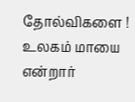தோல்விகளை ! உலகம் மாயை என்றார்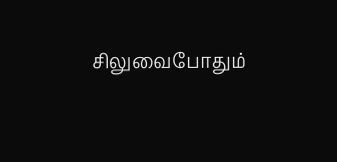சிலுவைபோதும்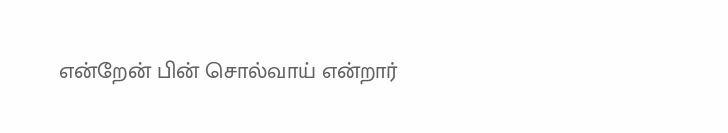என்றேன் பின் சொல்வாய் என்றார்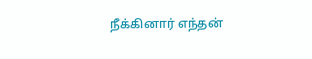நீக்கினார் எந்தன்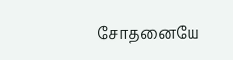சோதனையே